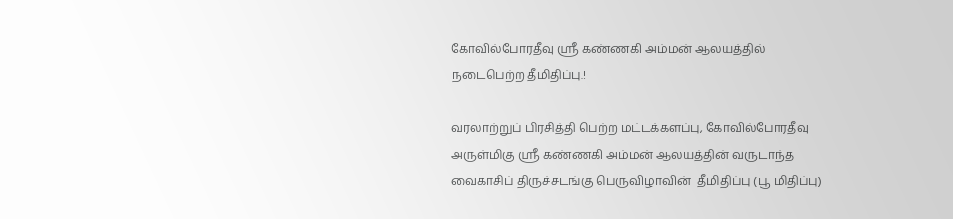கோவில்போரதீவு ஸ்ரீ கண்ணகி அம்மன் ஆலயத்தில் நடைபெற்ற தீமிதிப்பு.!

வரலாற்றுப் பிரசித்தி பெற்ற மட்டக்களப்பு, கோவில்போரதீவு அருள்மிகு ஸ்ரீ கண்ணகி அம்மன் ஆலயத்தின் வருடாந்த வைகாசிப் திருச்சடங்கு பெருவிழாவின்  தீமிதிப்பு (பூ மிதிப்பு)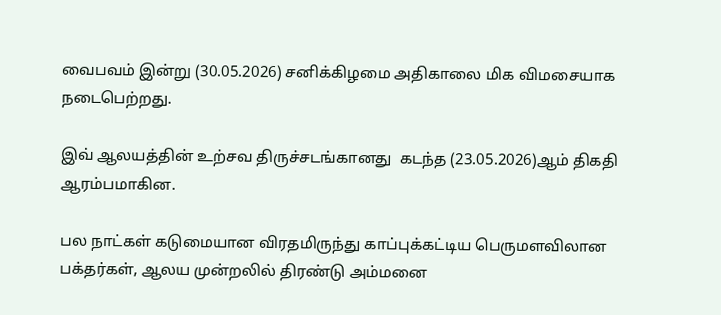வைபவம் இன்று (30.05.2026) சனிக்கிழமை அதிகாலை மிக விமசையாக நடைபெற்றது.

இவ் ஆலயத்தின் உற்சவ திருச்சடங்கானது  கடந்த (23.05.2026)ஆம் திகதி ஆரம்பமாகின.

பல நாட்கள் கடுமையான விரதமிருந்து காப்புக்கட்டிய பெருமளவிலான பக்தர்கள், ஆலய முன்றலில் திரண்டு அம்மனை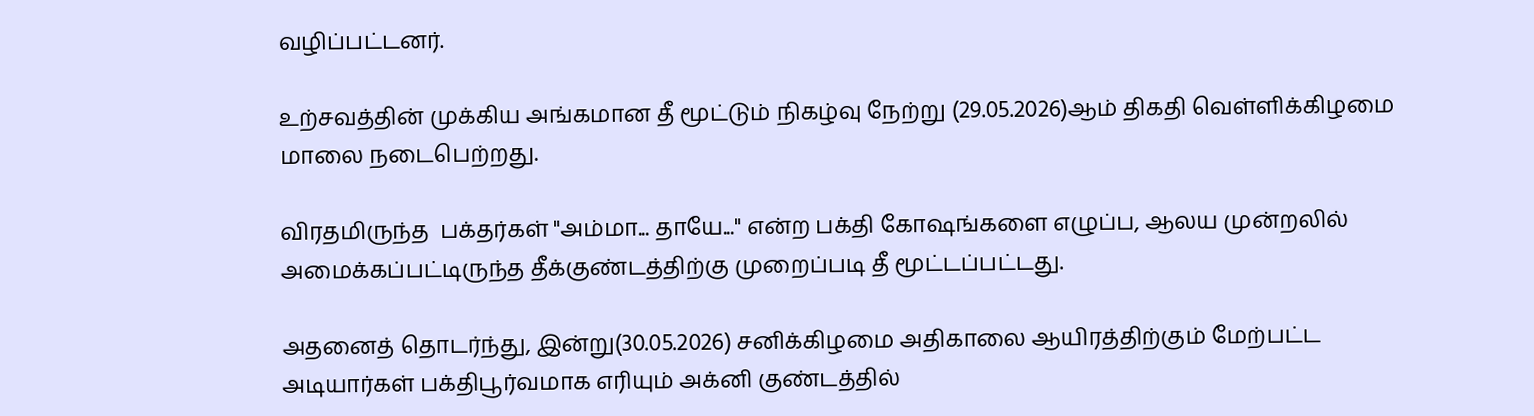வழிப்பட்டனர்.

உற்சவத்தின் முக்கிய அங்கமான தீ மூட்டும் நிகழ்வு நேற்று (29.05.2026)ஆம் திகதி வெள்ளிக்கிழமை மாலை நடைபெற்றது.

விரதமிருந்த  பக்தர்கள் "அம்மா... தாயே..." என்ற பக்தி கோஷங்களை எழுப்ப, ஆலய முன்றலில் அமைக்கப்பட்டிருந்த தீக்குண்டத்திற்கு முறைப்படி தீ மூட்டப்பட்டது.

அதனைத் தொடர்ந்து, இன்று(30.05.2026) சனிக்கிழமை அதிகாலை ஆயிரத்திற்கும் மேற்பட்ட அடியார்கள் பக்திபூர்வமாக எரியும் அக்னி குண்டத்தில்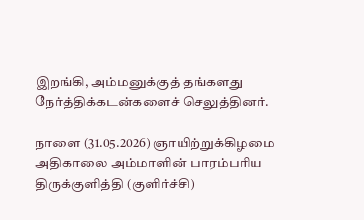இறங்கி, அம்மனுக்குத் தங்களது நேர்த்திக்கடன்களைச் செலுத்தினர்.

நாளை (31.05.2026) ஞாயிற்றுக்கிழமை அதிகாலை அம்மாளின் பாரம்பரிய திருக்குளித்தி (குளிர்ச்சி)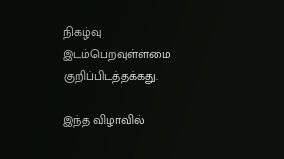நிகழ்வு இடம்பெறவுள்ளமை குறிப்பிடத்தக்கது.

இந்த விழாவில்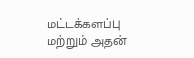மட்டக்களப்பு மற்றும் அதன்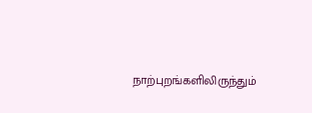நாற்புறங்களிலிருந்தும்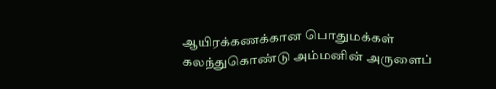ஆயிரக்கணக்கான பொதுமக்கள் கலந்துகொண்டு அம்மனின் அருளைப்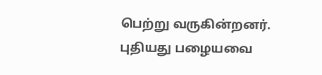பெற்று வருகின்றனர்.
புதியது பழையவை